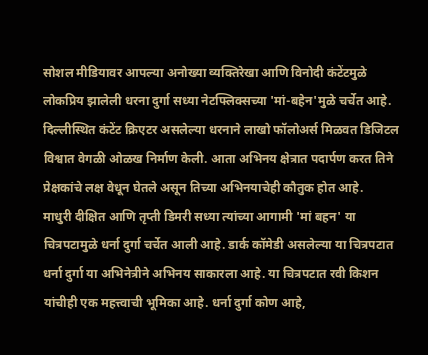सोशल मीडियावर आपल्या अनोख्या व्यक्तिरेखा आणि विनोदी कंटेंटमुळे लोकप्रिय झालेली धरना दुर्गा सध्या नेटफ्लिक्सच्या 'मां-बहेन'मुळे चर्चेत आहे. दिल्लीस्थित कंटेंट क्रिएटर असलेल्या धरनाने लाखो फॉलोअर्स मिळवत डिजिटल विश्वात वेगळी ओळख निर्माण केली. आता अभिनय क्षेत्रात पदार्पण करत तिने प्रेक्षकांचे लक्ष वेधून घेतले असून तिच्या अभिनयाचेही कौतुक होत आहे.
माधुरी दीक्षित आणि तृप्ती डिमरी सध्या त्यांच्या आगामी 'मां बहन' या चित्रपटामुळे धर्ना दुर्गा चर्चेत आली आहे. डार्क कॉमेडी असलेल्या या चित्रपटात धर्ना दुर्गा या अभिनेत्रीने अभिनय साकारला आहे. या चित्रपटात रवी किशन यांचीही एक महत्त्वाची भूमिका आहे. धर्ना दुर्गा कोण आहे,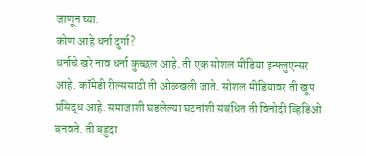जाणून घ्या.
कोण आहे धर्ना दुर्गा?
धर्नाचे खरे नाव धर्ना कुच्छल आहे. ती एक सोशल मीडिया इन्फ्लुएन्सर आहे. कॉमेडी रील्ससाठी ती ओळखली जाते. सोशल मीडियावर ती खूप प्रसिद्ध आहे. समाजाशी घडलेल्या घटनांशी संबंधित ती विनोदी व्हिडिओ बनवते. ती बहुदा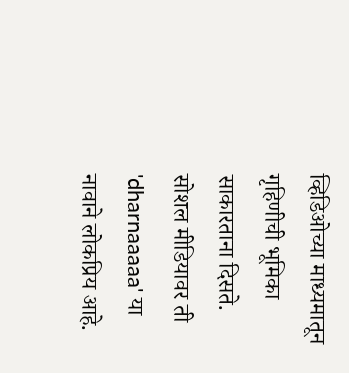व्हिडिओच्या माध्यमातून गृहिणीची भूमिका साकारताना दिसते.
सोशल मीडियावर ती 'dharnaaaaa' या नावाने लोकप्रिय आहे.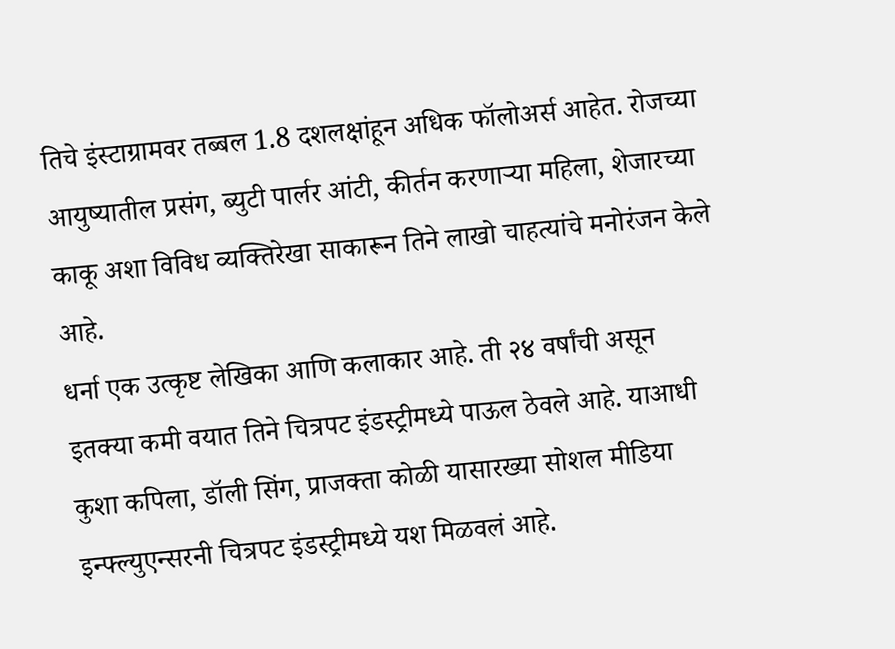तिचे इंस्टाग्रामवर तब्बल 1.8 दशलक्षांहून अधिक फॉलोअर्स आहेत. रोजच्या आयुष्यातील प्रसंग, ब्युटी पार्लर आंटी, कीर्तन करणाऱ्या महिला, शेजारच्या काकू अशा विविध व्यक्तिरेखा साकारून तिने लाखो चाहत्यांचे मनोरंजन केले आहे.
धर्ना एक उत्कृष्ट लेखिका आणि कलाकार आहे. ती २४ वर्षांची असून इतक्या कमी वयात तिने चित्रपट इंडस्ट्रीमध्ये पाऊल ठेवले आहे. याआधी कुशा कपिला, डॉली सिंग, प्राजक्ता कोळी यासारख्या सोशल मीडिया इन्फ्ल्युएन्सरनी चित्रपट इंडस्ट्रीमध्ये यश मिळवलं आहे.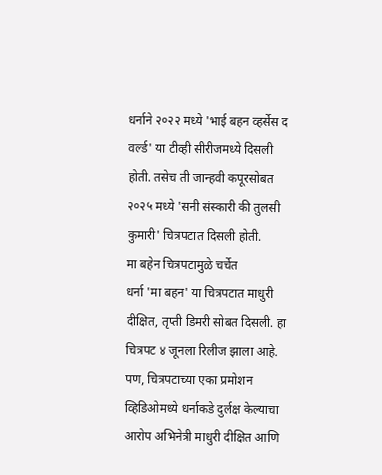धर्नाने २०२२ मध्ये 'भाई बहन व्हर्सेस द वर्ल्ड' या टीव्ही सीरीजमध्ये दिसली होती. तसेच ती जान्हवी कपूरसोबत २०२५ मध्ये 'सनी संस्कारी की तुलसी कुमारी' चित्रपटात दिसली होती.
मा बहेन चित्रपटामुळे चर्चेत
धर्ना 'मा बहन' या चित्रपटात माधुरी दीक्षित, तृप्ती डिमरी सोबत दिसली. हा चित्रपट ४ जूनला रिलीज झाला आहे. पण, चित्रपटाच्या एका प्रमोशन व्हिडिओमध्ये धर्नाकडे दुर्लक्ष केल्याचा आरोप अभिनेत्री माधुरी दीक्षित आणि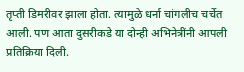तृप्ती डिमरीवर झाला होता. त्यामुळे धर्ना चांगलीच चर्चेत आली. पण आता दुसरीकडे या दोन्ही अभिनेत्रींनी आपली प्रतिक्रिया दिली.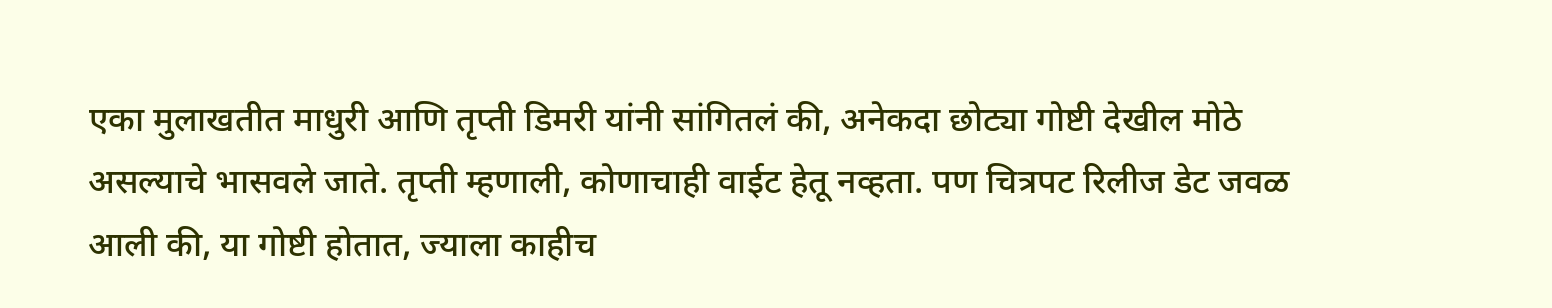एका मुलाखतीत माधुरी आणि तृप्ती डिमरी यांनी सांगितलं की, अनेकदा छोट्या गोष्टी देखील मोठे असल्याचे भासवले जाते. तृप्ती म्हणाली, कोणाचाही वाईट हेतू नव्हता. पण चित्रपट रिलीज डेट जवळ आली की, या गोष्टी होतात, ज्याला काहीच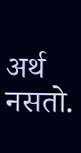अर्थ नसतो.